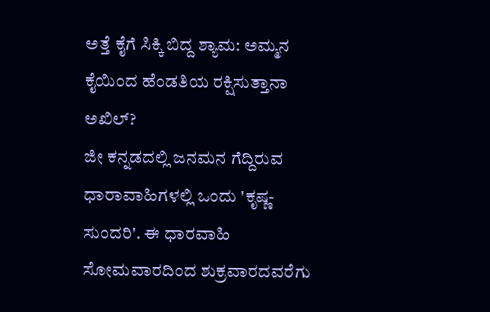ಅತ್ತೆ ಕೈಗೆ ಸಿಕ್ಕಿ ಬಿದ್ದ ಶ್ಯಾಮ: ಅಮ್ಮನ ಕೈಯಿಂದ ಹೆಂಡತಿಯ ರಕ್ಷಿಸುತ್ತಾನಾ ಅಖಿಲ್?
ಜೀ ಕನ್ನಡದಲ್ಲಿ ಜನಮನ ಗೆದ್ದಿರುವ ಧಾರಾವಾಹಿಗಳಲ್ಲಿ ಒಂದು 'ಕೃಷ್ಣ-ಸುಂದರಿ'. ಈ ಧಾರವಾಹಿ ಸೋಮವಾರದಿಂದ ಶುಕ್ರವಾರದವರೆಗು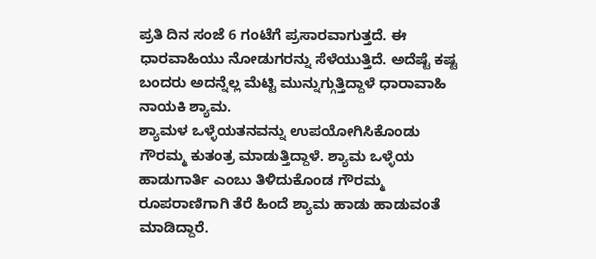ಪ್ರತಿ ದಿನ ಸಂಜೆ 6 ಗಂಟೆಗೆ ಪ್ರಸಾರವಾಗುತ್ತದೆ. ಈ ಧಾರವಾಹಿಯು ನೋಡುಗರನ್ನು ಸೆಳೆಯುತ್ತಿದೆ. ಅದೆಷ್ಟೆ ಕಷ್ಟ ಬಂದರು ಅದನ್ನೆಲ್ಲ ಮೆಟ್ಟಿ ಮುನ್ನುಗ್ಗುತ್ತಿದ್ದಾಳೆ ಧಾರಾವಾಹಿ ನಾಯಕಿ ಶ್ಯಾಮ.
ಶ್ಯಾಮಳ ಒಳ್ಳೆಯತನವನ್ನು ಉಪಯೋಗಿಸಿಕೊಂಡು ಗೌರಮ್ಮ ಕುತಂತ್ರ ಮಾಡುತ್ತಿದ್ದಾಳೆ. ಶ್ಯಾಮ ಒಳ್ಳೆಯ ಹಾಡುಗಾರ್ತಿ ಎಂಬು ತಿಳಿದುಕೊಂಡ ಗೌರಮ್ಮ ರೂಪರಾಣಿಗಾಗಿ ತೆರೆ ಹಿಂದೆ ಶ್ಯಾಮ ಹಾಡು ಹಾಡುವಂತೆ ಮಾಡಿದ್ದಾರೆ.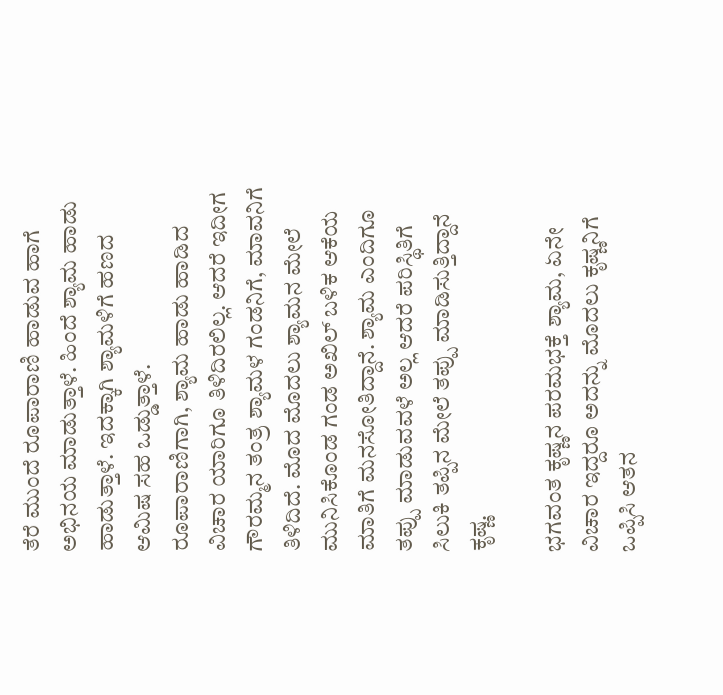ತೆರೆ ಮುಂದೆ ರೂಪಾರಾಣಿ ಹಾಡುವ ಹಾಗೆ ಅಭಿನಯ ಮಾಡುತ್ತಾಳೆ. ಹಿಂದೆ ಶ್ಯಾಮ ಹಾಡು ಹಾಡುತ್ತಾಳೆ. ಇದಕ್ಕಾಗಿ ಶ್ಯಾಮಳಿಗೆ ಹಣದ ಆಮಿಷ ಸಹ ಒಡ್ಡುತ್ತಾಳೆ.
ರೂಪಾರಾಣಿಗಾಗಿ, ಶ್ಯಾಮ ಹಾಡು ಹಾಡಿದ ವಿಚಾರ ಯಾರಿಗೂ ತಿಳಿದಿರಲಿಲ್ಲ. ಆದರೆ ಇದೀಗ ಗೌರಮ್ಮನ ತಂತ್ರ ಶ್ಯಾಮಳ ಗಂಡನಿಗೆ, ಮಾವನಿಗೆ ತಿಳಿದಿದೆ. ಮೊದ ಮೊದಲು ಶ್ಯಾಮನ ಮೇಲೆ ಮುನಿಸಿಕೊಂಡ ಗಂಡ ಅಖಿಲ್ ಬಳಿಕ ಆಕೆಯ ಮಾತಿಗೆ ಮನಸೋತಿದ್ದಾನೆ. ಶ್ಯಾಮ ಎಂದಿಗೂ ತಪ್ಪು ಮಾಡುವವಳೆ ಅಲ್ಲ ಆದರೆ ಪರಿಸ್ಥಿತಿಗೆ ಸಿಲುಕಿ ತಪ್ಪಿನ ಮೇಲೆ ತಪ್ಪು ಮಾಡಿಸುತ್ತಿದ್ದಾನೆ ಕೃಷ್ಣ.

ಭಗವಂತ ಕೃಷ್ಣನ ಪರಮಭಕ್ತೆ ಶ್ಯಾಮ, ಏನೇ ವಿಚಾರ ಇದ್ದರೂ ಅದನ್ನು ಮೊದಲು ಕೃಷ್ಣನಿಗೆ ಒಪ್ಪಿಸಿ ಆತನ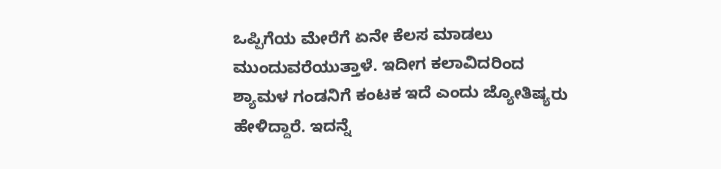ಒಪ್ಪಿಗೆಯ ಮೇರೆಗೆ ಏನೇ ಕೆಲಸ ಮಾಡಲು ಮುಂದುವರೆಯುತ್ತಾಳೆ. ಇದೀಗ ಕಲಾವಿದರಿಂದ ಶ್ಯಾಮಳ ಗಂಡನಿಗೆ ಕಂಟಕ ಇದೆ ಎಂದು ಜ್ಯೋತಿಷ್ಯರು ಹೇಳಿದ್ದಾರೆ. ಇದನ್ನೆ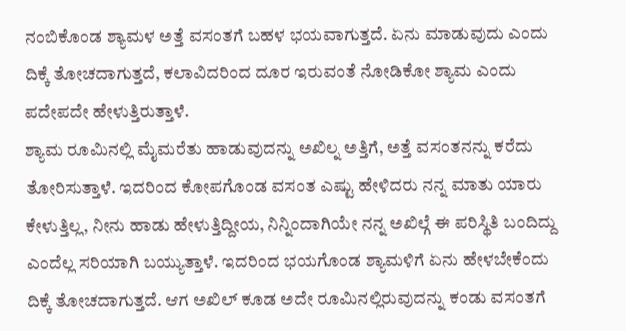ನಂಬಿಕೊಂಡ ಶ್ಯಾಮಳ ಅತ್ತೆ ವಸಂತಗೆ ಬಹಳ ಭಯವಾಗುತ್ತದೆ. ಏನು ಮಾಡುವುದು ಎಂದು ದಿಕ್ಕೆ ತೋಚದಾಗುತ್ತದೆ, ಕಲಾವಿದರಿಂದ ದೂರ ಇರುವಂತೆ ನೋಡಿಕೋ ಶ್ಯಾಮ ಎಂದು ಪದೇಪದೇ ಹೇಳುತ್ತಿರುತ್ತಾಳೆ.
ಶ್ಯಾಮ ರೂಮಿನಲ್ಲಿ ಮೈಮರೆತು ಹಾಡುವುದನ್ನು ಅಖಿಲ್ನ ಅತ್ತಿಗೆ, ಅತ್ತೆ ವಸಂತನನ್ನು ಕರೆದು ತೋರಿಸುತ್ತಾಳೆ. ಇದರಿಂದ ಕೋಪಗೊಂಡ ವಸಂತ ಎಷ್ಟು ಹೇಳಿದರು ನನ್ನ ಮಾತು ಯಾರು ಕೇಳುತ್ತಿಲ್ಲ, ನೀನು ಹಾಡು ಹೇಳುತ್ತಿದ್ದೀಯ, ನಿನ್ನಿಂದಾಗಿಯೇ ನನ್ನ ಅಖಿಲ್ಗೆ ಈ ಪರಿಸ್ಥಿತಿ ಬಂದಿದ್ದು ಎಂದೆಲ್ಲ ಸರಿಯಾಗಿ ಬಯ್ಯುತ್ತಾಳೆ. ಇದರಿಂದ ಭಯಗೊಂಡ ಶ್ಯಾಮಳಿಗೆ ಏನು ಹೇಳಬೇಕೆಂದು ದಿಕ್ಕೆ ತೋಚದಾಗುತ್ತದೆ. ಆಗ ಅಖಿಲ್ ಕೂಡ ಅದೇ ರೂಮಿನಲ್ಲಿರುವುದನ್ನು ಕಂಡು ವಸಂತಗೆ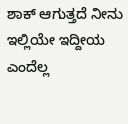ಶಾಕ್ ಆಗುತ್ತದೆ ನೀನು ಇಲ್ಲಿಯೇ ಇದ್ದೀಯ ಎಂದೆಲ್ಲ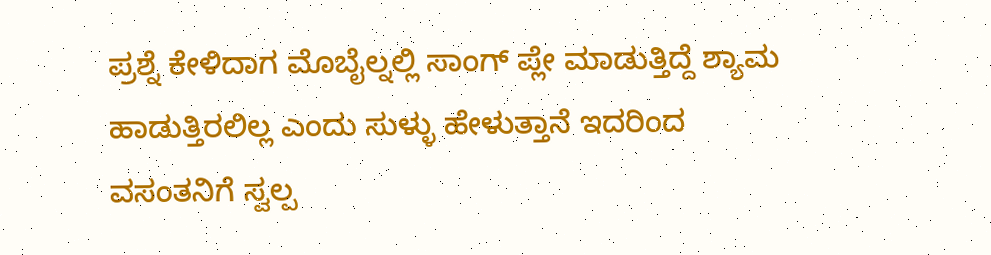ಪ್ರಶ್ನೆ ಕೇಳಿದಾಗ ಮೊಬೈಲ್ನಲ್ಲಿ ಸಾಂಗ್ ಪ್ಲೇ ಮಾಡುತ್ತಿದ್ದೆ ಶ್ಯಾಮ ಹಾಡುತ್ತಿರಲಿಲ್ಲ ಎಂದು ಸುಳ್ಳು ಹೇಳುತ್ತಾನೆ ಇದರಿಂದ ವಸಂತನಿಗೆ ಸ್ವಲ್ಪ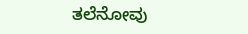ತಲೆನೋವು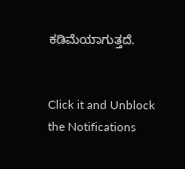ಕಡಿಮೆಯಾಗುತ್ತದೆ.


Click it and Unblock the Notifications